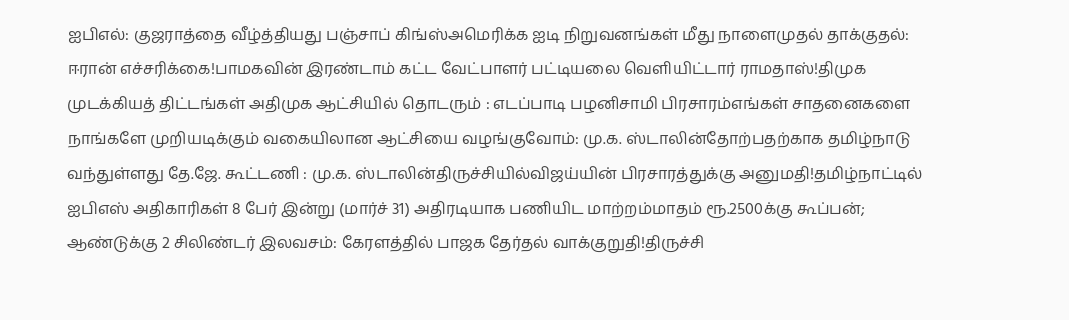ஐபிஎல்: குஜராத்தை வீழ்த்தியது பஞ்சாப் கிங்ஸ்அமெரிக்க ஐடி நிறுவனங்கள் மீது நாளைமுதல் தாக்குதல்: ஈரான் எச்சரிக்கை!பாமகவின் இரண்டாம் கட்ட வேட்பாளர் பட்டியலை வெளியிட்டார் ராமதாஸ்!திமுக முடக்கியத் திட்டங்கள் அதிமுக ஆட்சியில் தொடரும் : எடப்பாடி பழனிசாமி பிரசாரம்எங்கள் சாதனைகளை நாங்களே முறியடிக்கும் வகையிலான ஆட்சியை வழங்குவோம்: மு.க. ஸ்டாலின்தோற்பதற்காக தமிழ்நாடு வந்துள்ளது தே.ஜே. கூட்டணி : மு.க. ஸ்டாலின்திருச்சியில்விஜய்யின் பிரசாரத்துக்கு அனுமதி!தமிழ்நாட்டில் ஐபிஎஸ் அதிகாரிகள் 8 பேர் இன்று (மார்ச் 31) அதிரடியாக பணியிட மாற்றம்மாதம் ரூ.2500க்கு கூப்பன்; ஆண்டுக்கு 2 சிலிண்டர் இலவசம்: கேரளத்தில் பாஜக தேர்தல் வாக்குறுதி!திருச்சி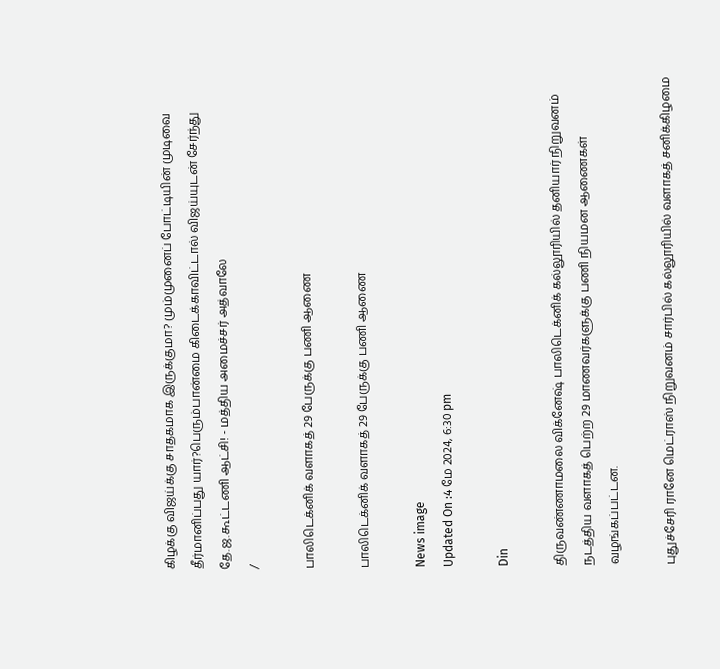கிழக்கு விஜய்க்கு சாதகமாக இருக்குமா? மும்முனைப் போட்டியின் முடிவை தீர்மானிப்பது யார்?பெரும்பான்மை கிடைக்காவிட்டால் விஜய்யுடன் சேர்ந்து தே.ஜ.கூட்டணி ஆட்சி! - மத்திய அமைச்சர் அத்வாலே
/

பாலிடெக்னிக் வளாகத் 29 பேருக்கு பணி ஆணை

பாலிடெக்னிக் வளாகத் 29 பேருக்கு பணி ஆணை

News image
Updated On :4 மே 2024, 6:30 pm

Din

திருவண்ணாமலை விக்னேஷ் பாலிடெக்னிக் கல்லூரியில் தனியார் நிறுவனம் நடத்திய வளாகத் பெற்ற 29 மாணவர்களுக்கு பணி நியமன ஆணைகள் வழங்கப்பட்டன.

புதுச்சேரி ரானே மெட்ராஸ் நிறுவனம் சார்பில் கல்லூரியில் வளாகத் சனிக்கிழமை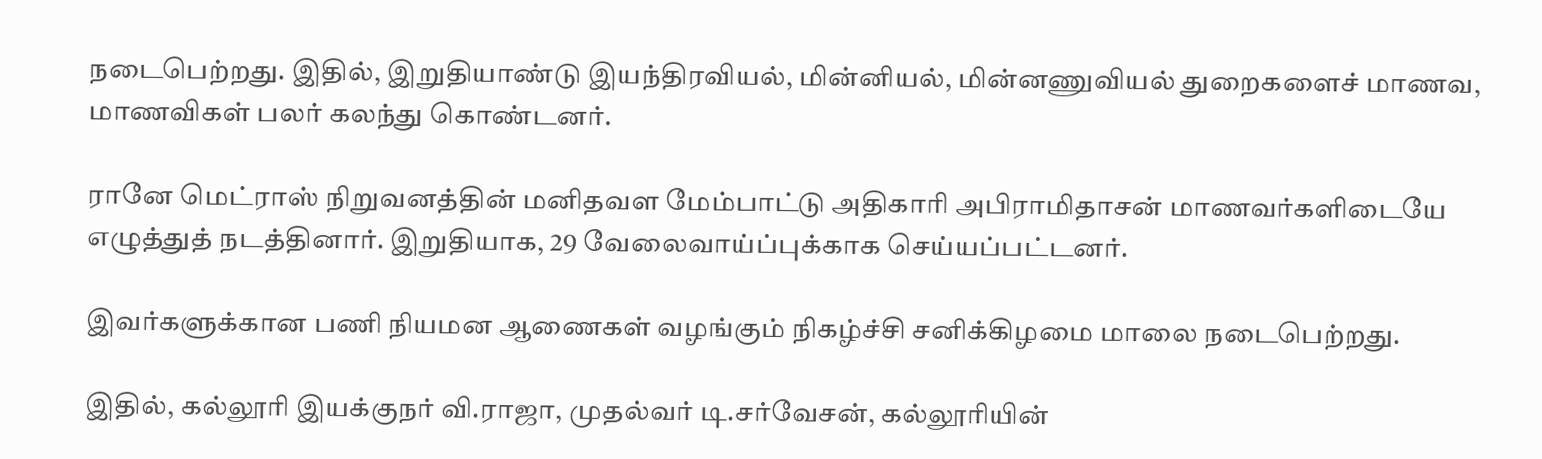நடைபெற்றது. இதில், இறுதியாண்டு இயந்திரவியல், மின்னியல், மின்னணுவியல் துறைகளைச் மாணவ, மாணவிகள் பலர் கலந்து கொண்டனர்.

ரானே மெட்ராஸ் நிறுவனத்தின் மனிதவள மேம்பாட்டு அதிகாரி அபிராமிதாசன் மாணவர்களிடையே எழுத்துத் நடத்தினார். இறுதியாக, 29 வேலைவாய்ப்புக்காக செய்யப்பட்டனர்.

இவர்களுக்கான பணி நியமன ஆணைகள் வழங்கும் நிகழ்ச்சி சனிக்கிழமை மாலை நடைபெற்றது.

இதில், கல்லூரி இயக்குநர் வி.ராஜா, முதல்வர் டி.சர்வேசன், கல்லூரியின்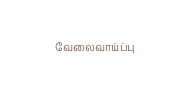வேலைவாய்ப்பு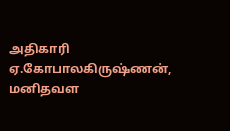அதிகாரி ஏ.கோபாலகிருஷ்ணன், மனிதவள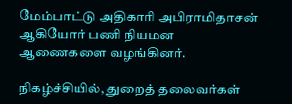மேம்பாட்டு அதிகாரி அபிராமிதாசன் ஆகியோர் பணி நியமன ஆணைகளை வழங்கினர்.

நிகழ்ச்சியில், துறைத் தலைவர்கள்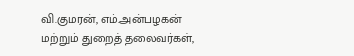வி.குமரன், எம்.அன்பழகன் மற்றும் துறைத் தலைவர்கள்,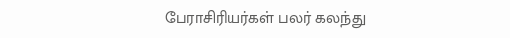பேராசிரியர்கள் பலர் கலந்து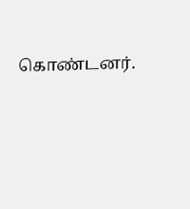கொண்டனர்.